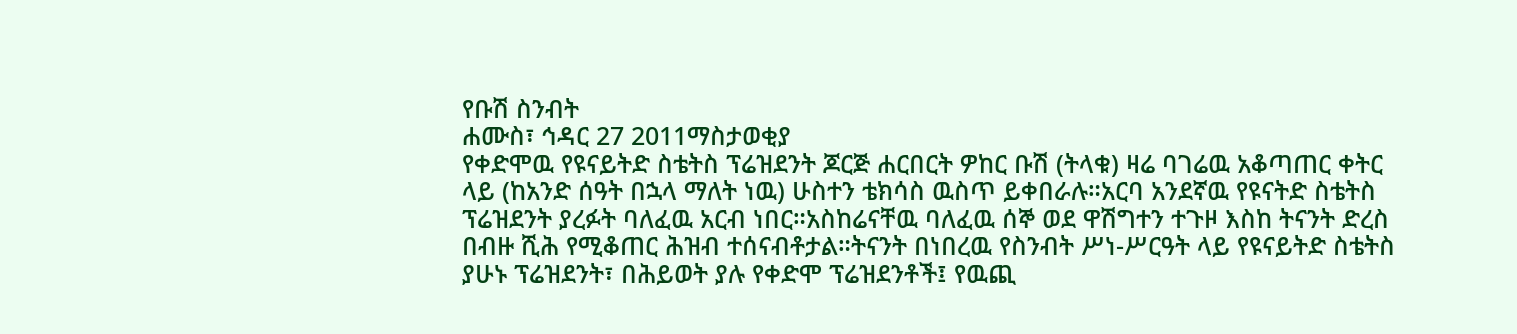የቡሽ ስንብት
ሐሙስ፣ ኅዳር 27 2011ማስታወቂያ
የቀድሞዉ የዩናይትድ ስቴትስ ፕሬዝደንት ጆርጅ ሐርበርት ዎከር ቡሽ (ትላቁ) ዛሬ ባገሬዉ አቆጣጠር ቀትር ላይ (ከአንድ ሰዓት በኋላ ማለት ነዉ) ሁስተን ቴክሳስ ዉስጥ ይቀበራሉ።አርባ አንደኛዉ የዩናትድ ስቴትስ ፕሬዝደንት ያረፉት ባለፈዉ አርብ ነበር።አስከሬናቸዉ ባለፈዉ ሰኞ ወደ ዋሽግተን ተጉዞ እስከ ትናንት ድረስ በብዙ ሺሕ የሚቆጠር ሕዝብ ተሰናብቶታል።ትናንት በነበረዉ የስንብት ሥነ-ሥርዓት ላይ የዩናይትድ ስቴትስ ያሁኑ ፕሬዝደንት፣ በሕይወት ያሉ የቀድሞ ፕሬዝደንቶች፤ የዉጪ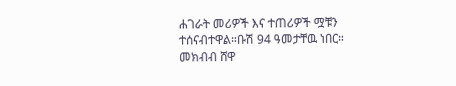ሐገራት መሪዎች እና ተጠሪዎች ሟቹን ተሰናብተዋል።ቡሽ 94 ዓመታቸዉ ነበር።
መክብብ ሸዋ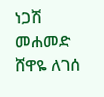ነጋሽ መሐመድ
ሸዋዬ ለገሰ